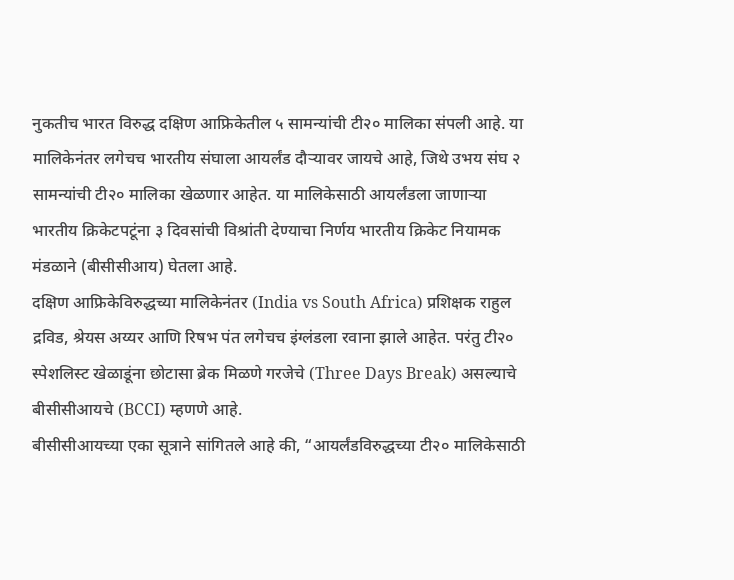नुकतीच भारत विरुद्ध दक्षिण आफ्रिकेतील ५ सामन्यांची टी२० मालिका संपली आहे. या मालिकेनंतर लगेचच भारतीय संघाला आयर्लंड दौऱ्यावर जायचे आहे, जिथे उभय संघ २ सामन्यांची टी२० मालिका खेळणार आहेत. या मालिकेसाठी आयर्लंडला जाणाऱ्या भारतीय क्रिकेटपटूंना ३ दिवसांची विश्रांती देण्याचा निर्णय भारतीय क्रिकेट नियामक मंडळाने (बीसीसीआय) घेतला आहे.
दक्षिण आफ्रिकेविरुद्धच्या मालिकेनंतर (India vs South Africa) प्रशिक्षक राहुल द्रविड, श्रेयस अय्यर आणि रिषभ पंत लगेचच इंग्लंडला रवाना झाले आहेत. परंतु टी२० स्पेशलिस्ट खेळाडूंना छोटासा ब्रेक मिळणे गरजेचे (Three Days Break) असल्याचे बीसीसीआयचे (BCCI) म्हणणे आहे.
बीसीसीआयच्या एका सूत्राने सांगितले आहे की, “आयर्लंडविरुद्धच्या टी२० मालिकेसाठी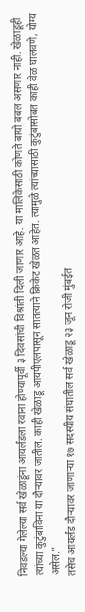निवडल्या गेलेल्या सर्व खेळाडूंना आयर्लंडला रवाना होण्यापूर्वी ३ दिवसांची विश्रांती दिली जाणार आहे. या मालिकेसाठी कोणते बायो बबल असणार नाही. खेळाडूही त्यांच्या कुटुंबाविना या दौऱ्यावर जातील. काही खेळाडू आयपीएलपासून सातत्याने क्रिकेट खेळत आहेत. त्यामुळे त्यांच्यासाठी कुटुंबासोबत काही वेळ घालवणे, योग्य असेल.”
तसेच आयर्लंड दौऱ्यावर जाणाऱ्या १७ सदस्यीय संघातील सर्व खेळाडू २३ जून रोजी मुंबईत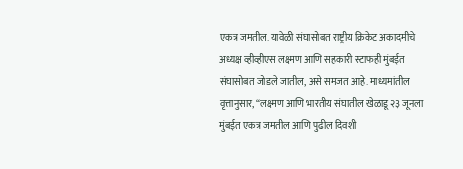एकत्र जमतील. यावेळी संघासोबत राष्ट्रीय क्रिकेट अकादमीचे अध्यक्ष व्हीव्हीएस लक्ष्मण आणि सहकारी स्टाफही मुंबईत संघासोबत जोडले जातील, असे समजत आहे. माध्यमांतील वृत्तानुसार, “लक्ष्मण आणि भारतीय संघातील खेळाडू २३ जूनला मुंबईत एकत्र जमतील आणि पुढील दिवशी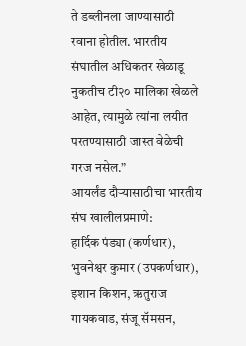ते डब्लीनला जाण्यासाठी रवाना होतील. भारतीय संघातील अधिकतर खेळाडू नुकतीच टी२० मालिका खेळले आहेत, त्यामुळे त्यांना लयीत परतण्यासाठी जास्त वेळेची गरज नसेल.”
आयर्लंड दौऱ्यासाठीचा भारतीय संघ खालीलप्रमाणे:
हार्दिक पंड्या (कर्णधार), भुवनेश्वर कुमार (उपकर्णधार), इशान किशन, ऋतुराज गायकवाड, संजू सॅमसन,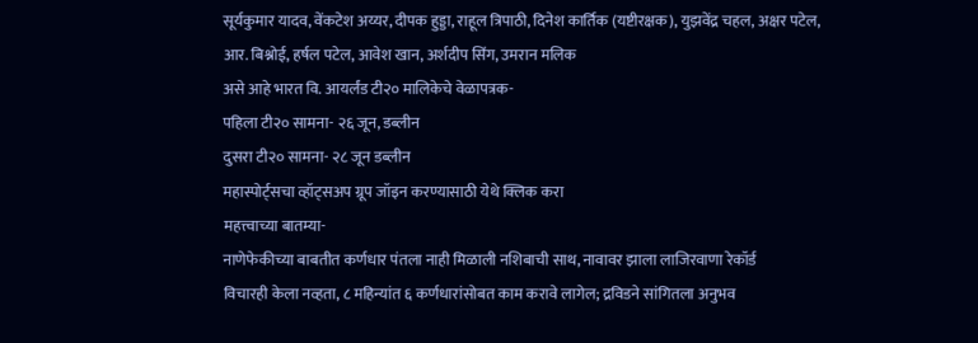सूर्यकुमार यादव, वेंकटेश अय्यर, दीपक हुड्डा, राहूल त्रिपाठी, दिनेश कार्तिक (यष्टीरक्षक), युझवेंद्र चहल, अक्षर पटेल, आर. बिश्नोई, हर्षल पटेल, आवेश खान, अर्शदीप सिंग, उमरान मलिक
असे आहे भारत वि. आयर्लंड टी२० मालिकेचे वेळापत्रक-
पहिला टी२० सामना- २६ जून, डब्लीन
दुसरा टी२० सामना- २८ जून डब्लीन
महास्पोर्ट्सचा व्हॉट्सअप ग्रूप जॉइन करण्यासाठी येथे क्लिक करा
महत्त्वाच्या बातम्या-
नाणेफेकीच्या बाबतीत कर्णधार पंतला नाही मिळाली नशिबाची साथ, नावावर झाला लाजिरवाणा रेकॉर्ड
विचारही केला नव्हता, ८ महिन्यांत ६ कर्णधारांसोबत काम करावे लागेल; द्रविडने सांगितला अनुभव